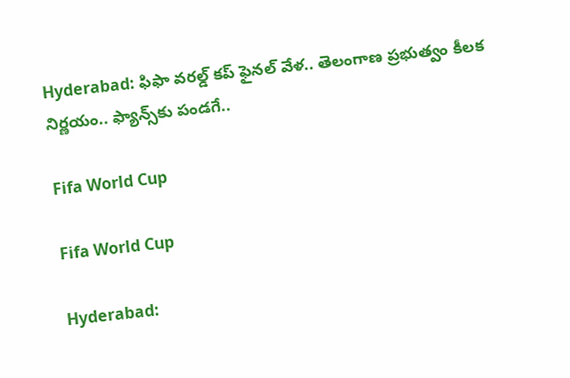Hyderabad: ఫిఫా వరల్డ్ కప్ ఫైనల్‌ వేళ.. తెలంగాణ ప్రభుత్వం కీలక నిర్ణయం.. ఫ్యాన్స్‌కు పండగే..

Fifa World Cup

Fifa World Cup

Hyderabad: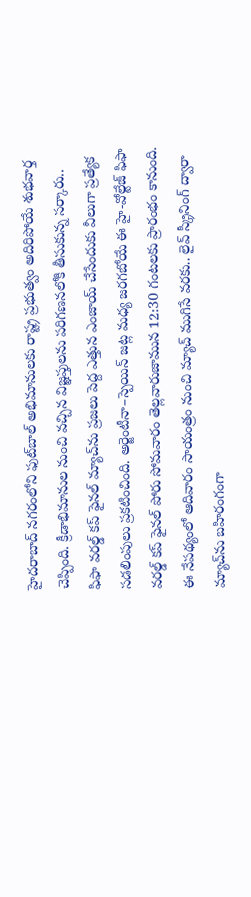హైదరాబాద్ నగరంలోని ఫుట్‌బాల్ అభిమానులకు రాష్ట్ర ప్రభుత్వం అదిరిపోయే శుభవార్త చెప్పింది. క్రీడాభిమానుల నుంచి వచ్చిన విజ్ఞప్తులను పరిగణనలోకి తీసుకున్న సర్కారు.. ఫిఫా వరల్డ్ కప్ ఫైనల్ మ్యాచ్‌ను ప్రజలు పెద్ద ఎత్తున ఎంజాయ్ చేసేందుకు వీలుగా ప్రత్యేక సడలింపులు ప్రకటించింది. అర్జెంటీనా–స్పెయిన్ జట్ల మధ్య జరగబోయే ఈ హై-వోల్టేజ్ ఫిఫా వరల్డ్ కప్ ఫైనల్ పోరు సోమవారం తెల్లవారుజామున 12:30 గంటలకు ప్రారంభం కానుంది. ఈ నేపథ్యంలో ఆదివారం సాయంత్రం నుంచి మ్యాచ్ ముగిసే వరకు.. లైవ్ స్క్రీనింగ్ ద్వారా మ్యాచ్‌ను బహిరంగంగా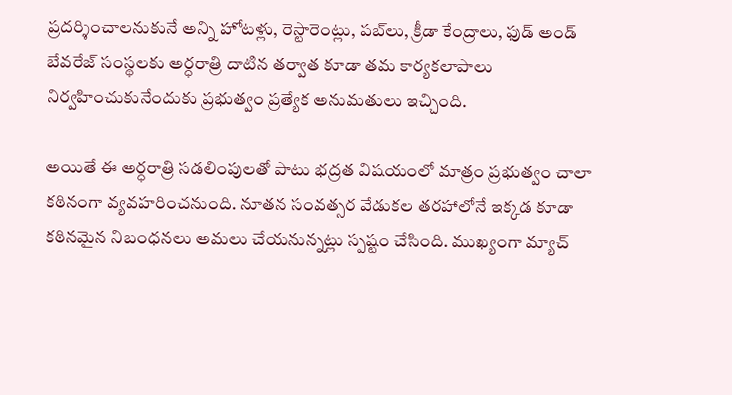ప్రదర్శించాలనుకునే అన్ని హోటళ్లు, రెస్టారెంట్లు, పబ్‌లు, క్రీడా కేంద్రాలు, ఫుడ్ అండ్ బేవరేజ్ సంస్థలకు అర్ధరాత్రి దాటిన తర్వాత కూడా తమ కార్యకలాపాలు నిర్వహించుకునేందుకు ప్రభుత్వం ప్రత్యేక అనుమతులు ఇచ్చింది.

అయితే ఈ అర్ధరాత్రి సడలింపులతో పాటు భద్రత విషయంలో మాత్రం ప్రభుత్వం చాలా కఠినంగా వ్యవహరించనుంది. నూతన సంవత్సర వేడుకల తరహాలోనే ఇక్కడ కూడా కఠినమైన నిబంధనలు అమలు చేయనున్నట్లు స్పష్టం చేసింది. ముఖ్యంగా మ్యాచ్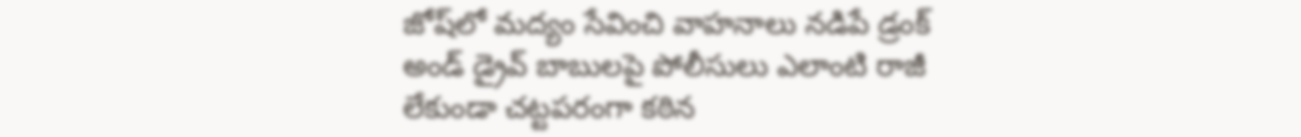జోష్‌లో మద్యం సేవించి వాహనాలు నడిపే డ్రంక్ అండ్ డ్రైవ్ బాబులపై పోలీసులు ఎలాంటి రాజీ లేకుండా చట్టపరంగా కఠిన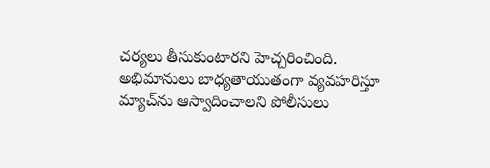చర్యలు తీసుకుంటారని హెచ్చరించింది. అభిమానులు బాధ్యతాయుతంగా వ్యవహరిస్తూ మ్యాచ్‌ను ఆస్వాదించాలని పోలీసులు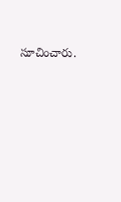సూచించారు.